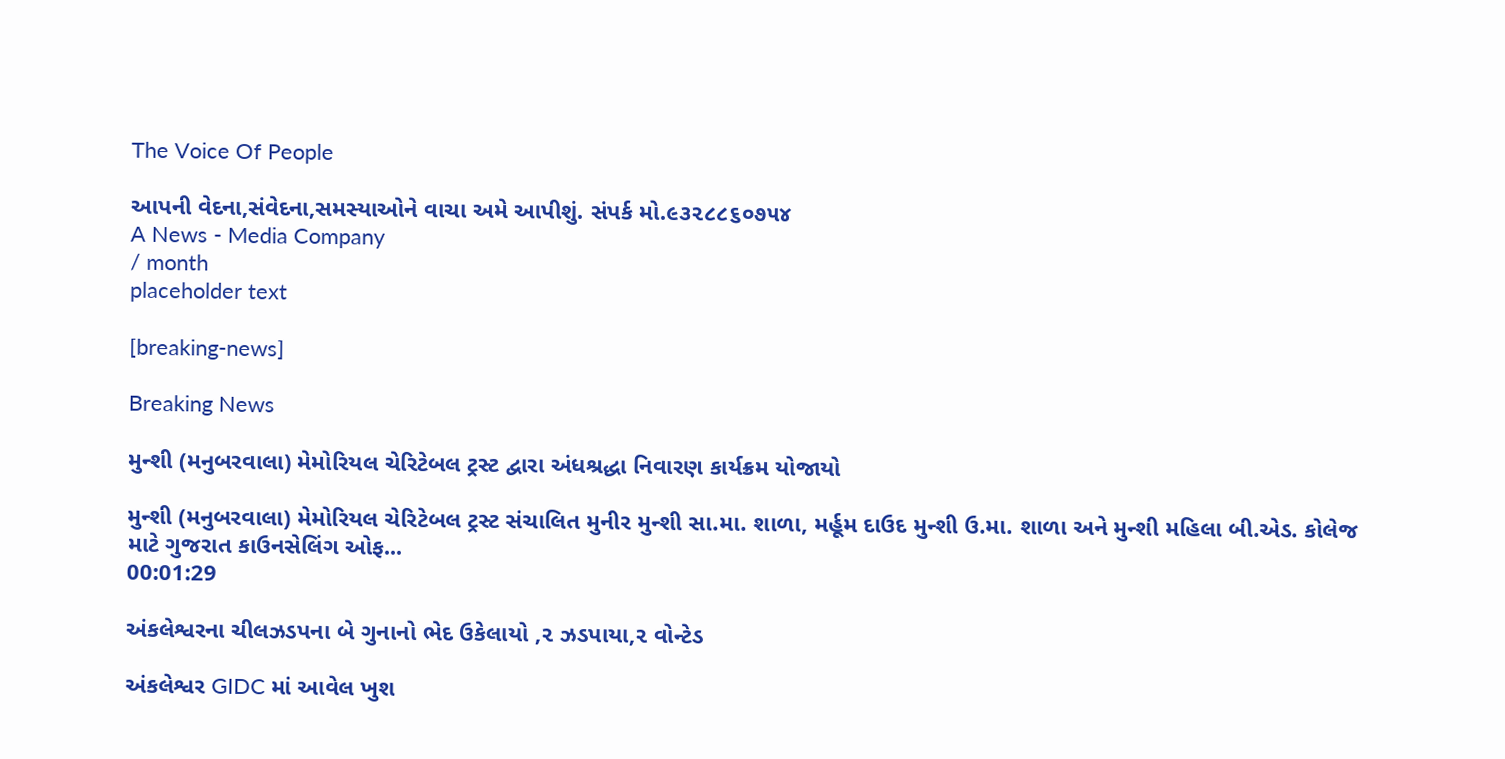The Voice Of People

આપની વેદના,સંવેદના,સમસ્યાઓને વાચા અમે આપીશું. સંપર્ક મો.૯૩૨૮૮૬૦૭૫૪
A News - Media Company
/ month
placeholder text

[breaking-news]

Breaking News

મુન્શી (મનુબરવાલા) મેમોરિયલ ચેરિટેબલ ટ્રસ્ટ દ્વારા અંધશ્રદ્ધા નિવારણ કાર્યક્રમ યોજાયો

મુન્શી (મનુબરવાલા) મેમોરિયલ ચેરિટેબલ ટ્રસ્ટ સંચાલિત મુનીર મુન્શી સા.મા. શાળા, મર્હૂમ દાઉદ મુન્શી ઉ.મા. શાળા અને મુન્શી મહિલા બી.એડ. કોલેજ માટે ગુજરાત કાઉનસેલિંગ ઓફ...
00:01:29

અંકલેશ્વરના ચીલઝડપના બે ગુનાનો ભેદ ઉકેલાયો ,૨ ઝડપાયા,૨ વોન્ટેડ

અંકલેશ્વર GIDC માં આવેલ ખુશ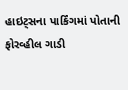હાઇટ્સના પાર્કિંગમાં પોતાની ફોરવ્હીલ ગાડી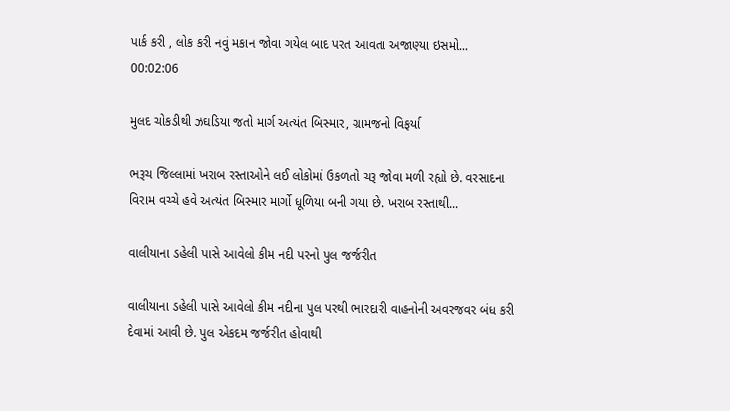પાર્ક કરી , લોક કરી નવું મકાન જોવા ગયેલ બાદ પરત આવતા અજાણ્યા ઇસમો...
00:02:06

મુલદ ચોકડીથી ઝઘડિયા જતો માર્ગ અત્યંત બિસ્માર, ગ્રામજનો વિફર્યા

ભરૂચ જિલ્લામાં ખરાબ રસ્તાઓને લઈ લોકોમાં ઉકળતો ચરૂ જોવા મળી રહ્યો છે. વરસાદના વિરામ વચ્ચે હવે અત્યંત બિસ્માર માર્ગો ધૂળિયા બની ગયા છે. ખરાબ રસ્તાથી...

વાલીયાના ડહેલી પાસે આવેલો કીમ નદી પરનો પુલ જર્જરીત

વાલીયાના ડહેલી પાસે આવેલો કીમ નદીના પુલ પરથી ભારદારી વાહનોની અવરજવર બંધ કરી દેવામાં આવી છે. પુલ એકદમ જર્જરીત હોવાથી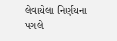લેવાયેલા નિર્ણયના પગલે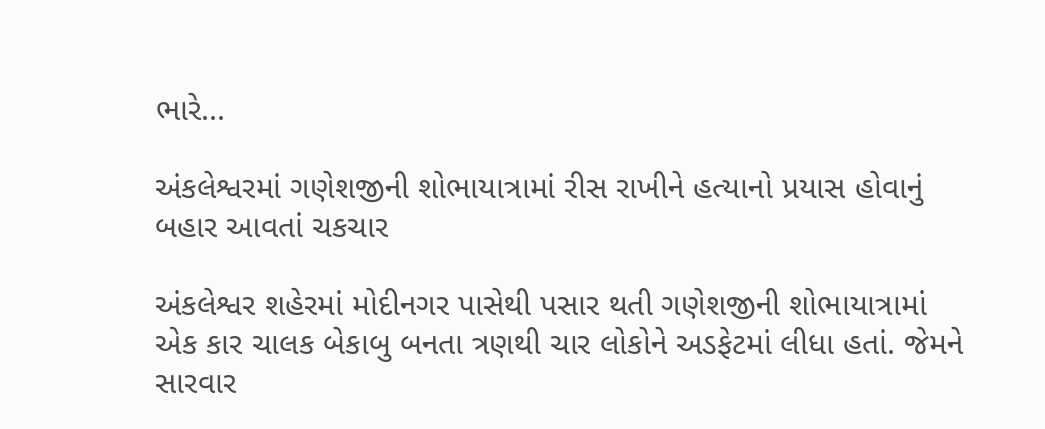ભારે...

અંકલેશ્વરમાં ગણેશજીની શોભાયાત્રામાં રીસ રાખીને હત્યાનો પ્રયાસ હોવાનું બહાર આવતાં ચકચાર

અંકલેશ્વર શહેરમાં મોદીનગર પાસેથી પસાર થતી ગણેશજીની શોભાયાત્રામાં એક કાર ચાલક બેકાબુ બનતા ત્રણથી ચાર લોકોને અડફેટમાં લીધા હતાં. જેમને સારવાર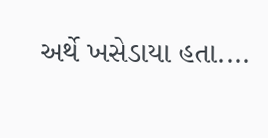અર્થે ખસેડાયા હતા....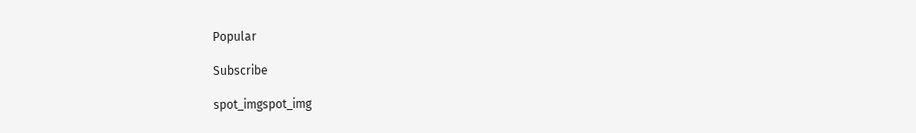Popular

Subscribe

spot_imgspot_img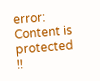error: Content is protected !!